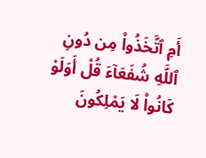أَمِ ٱتَّخَذُوا۟ مِن دُونِ ٱللَّهِ شُفَعَآءَ قُلْ أَوَلَوْ كَانُوا۟ لَا يَمْلِكُونَ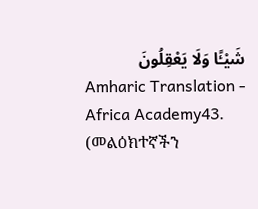شَيْـًٔا وَلَا يَعْقِلُونَ
Amharic Translation - Africa Academy43. (መልዕክተኛችን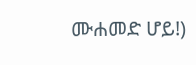ሙሐመድ ሆይ!)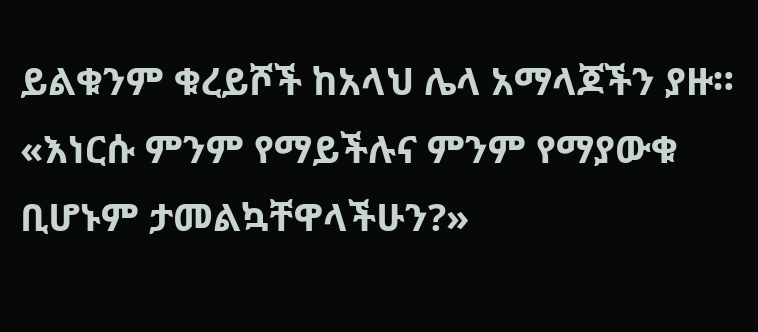ይልቁንም ቁረይሾች ከአላህ ሌላ አማላጆችን ያዙ። «እነርሱ ምንም የማይችሉና ምንም የማያውቁ ቢሆኑም ታመልኳቸዋላችሁን?»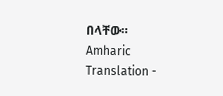በላቸው።
Amharic Translation -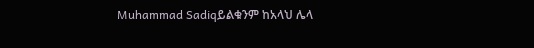Muhammad Sadiqይልቁንም ከአላህ ሌላ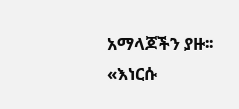አማላጆችን ያዙ፡፡ «እነርሱ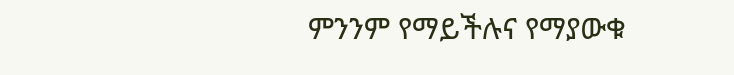ምንንም የማይችሉና የማያውቁ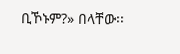ቢኾኑም?» በላቸው፡፡